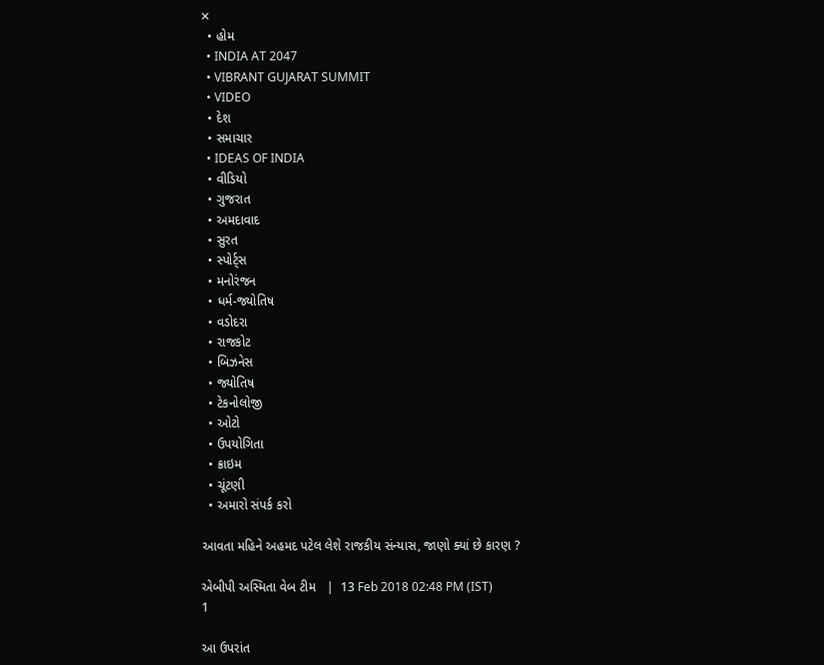✕
  • હોમ
  • INDIA AT 2047
  • VIBRANT GUJARAT SUMMIT
  • VIDEO
  • દેશ
  • સમાચાર
  • IDEAS OF INDIA
  • વીડિયો
  • ગુજરાત
  • અમદાવાદ
  • સુરત
  • સ્પોર્ટ્સ
  • મનોરંજન
  • ધર્મ-જ્યોતિષ
  • વડોદરા
  • રાજકોટ
  • બિઝનેસ
  • જ્યોતિષ
  • ટેકનોલોજી
  • ઓટો
  • ઉપયોગિતા
  • ક્રાઇમ
  • ચૂંટણી
  • અમારો સંપર્ક કરો

આવતા મહિને અહમદ પટેલ લેશે રાજકીય સંન્યાસ, જાણો ક્યાં છે કારણ ?

એબીપી અસ્મિતા વેબ ટીમ   |  13 Feb 2018 02:48 PM (IST)
1

આ ઉપરાંત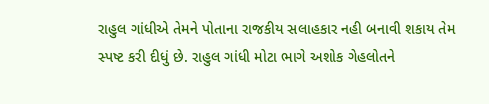રાહુલ ગાંધીએ તેમને પોતાના રાજકીય સલાહકાર નહી બનાવી શકાય તેમ સ્પષ્ટ કરી દીધું છે. રાહુલ ગાંધી મોટા ભાગે અશોક ગેહલોતને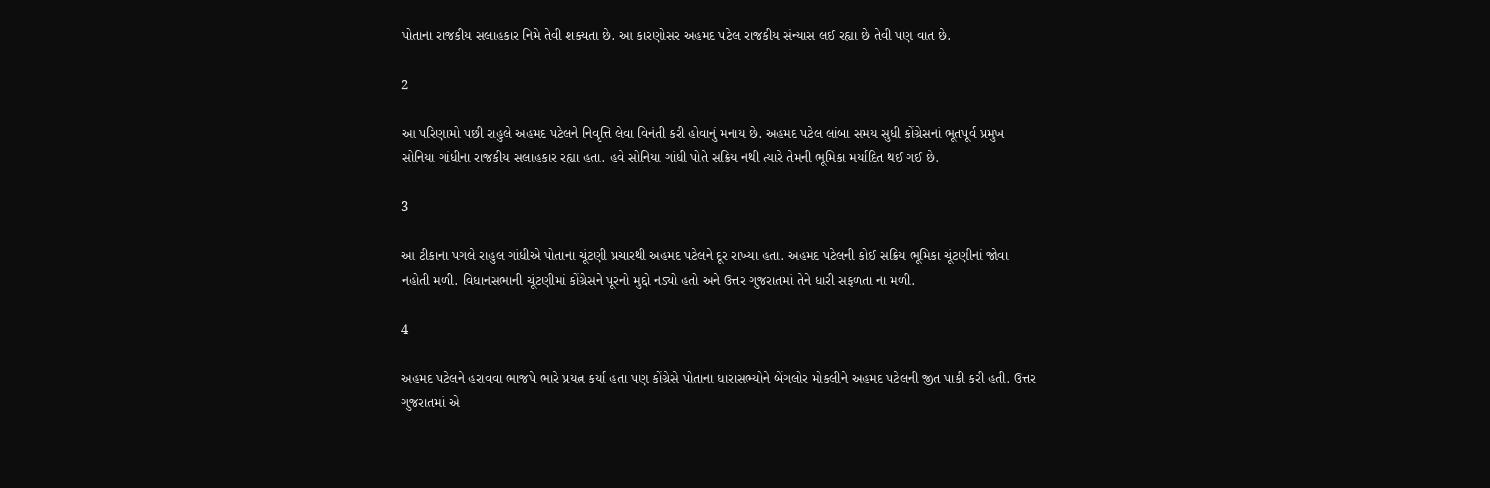પોતાના રાજકીય સલાહકાર નિમે તેવી શક્યતા છે. આ કારણોસર અહમદ પટેલ રાજકીય સંન્યાસ લઈ રહ્યા છે તેવી પણ વાત છે.

2

આ પરિણામો પછી રાહુલે અહમદ પટેલને નિવૃત્તિ લેવા વિનંતી કરી હોવાનું મનાય છે. અહમદ પટેલ લાંબા સમય સુધી કોંગ્રેસનાં ભૂતપૂર્વ પ્રમુખ સોનિયા ગાંધીના રાજકીય સલાહકાર રહ્યા હતા. હવે સોનિયા ગાંધી પોતે સક્રિય નથી ત્યારે તેમની ભૂમિકા મર્યાદિત થઈ ગઈ છે.

3

આ ટીકાના પગલે રાહુલ ગાંધીએ પોતાના ચૂંટણી પ્રચારથી અહમદ પટેલને દૂર રાખ્યા હતા. અહમદ પટેલની કોઈ સક્રિય ભૂમિકા ચૂંટણીનાં જોવા નહોતી મળી. વિધાનસભાની ચૂંટણીમાં કોંગ્રેસને પૂરનો મુદ્દો નડ્યો હતો અને ઉત્તર ગુજરાતમાં તેને ધારી સફળતા ના મળી.

4

અહમદ પટેલને હરાવવા ભાજપે ભારે પ્રયત્ન કર્યા હતા પણ કોંગ્રેસે પોતાના ધારાસભ્યોને બેંગલોર મોકલીને અહમદ પટેલની જીત પાકી કરી હતી. ઉત્તર ગુજરાતમાં એ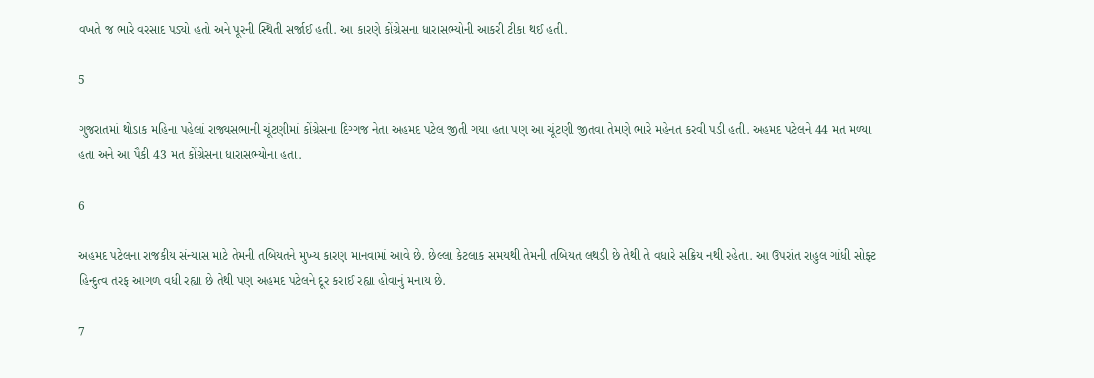વખતે જ ભારે વરસાદ પડ્યો હતો અને પૂરની સ્થિતી સર્જાઈ હતી. આ કારણે કોંગ્રેસના ધારાસભ્યોની આકરી ટીકા થઈ હતી.

5

ગુજરાતમાં થોડાક મહિના પહેલાં રાજ્યસભાની ચૂંટણીમાં કોંગ્રેસના દિગ્ગજ નેતા અહમદ પટેલ જીતી ગયા હતા પણ આ ચૂંટણી જીતવા તેમણે ભારે મહેનત કરવી પડી હતી. અહમદ પટેલને 44 મત મળ્યા હતા અને આ પૈકી 43 મત કોંગ્રેસના ધારાસભ્યોના હતા.

6

અહમદ પટેલના રાજકીય સંન્યાસ માટે તેમની તબિયતને મુખ્ય કારણ માનવામાં આવે છે. છેલ્લા કેટલાક સમયથી તેમની તબિયત લથડી છે તેથી તે વધારે સક્રિય નથી રહેતા. આ ઉપરાંત રાહુલ ગાંધી સોફ્ટ હિન્દુત્વ તરફ આગળ વધી રહ્યા છે તેથી પણ અહમદ પટેલને દૂર કરાઈ રહ્યા હોવાનું મનાય છે.

7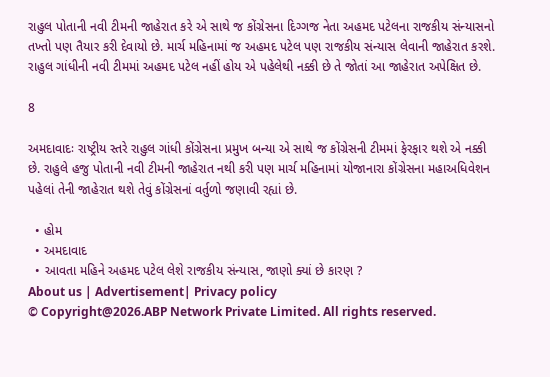રાહુલ પોતાની નવી ટીમની જાહેરાત કરે એ સાથે જ કોંગ્રેસના દિગ્ગજ નેતા અહમદ પટેલના રાજકીય સંન્યાસનો તખ્તો પણ તૈયાર કરી દેવાયો છે. માર્ચ મહિનામાં જ અહમદ પટેલ પણ રાજકીય સંન્યાસ લેવાની જાહેરાત કરશે. રાહુલ ગાંધીની નવી ટીમમાં અહમદ પટેલ નહીં હોય એ પહેલેથી નક્કી છે તે જોતાં આ જાહેરાત અપેક્ષિત છે.

8

અમદાવાદઃ રાષ્ટ્રીય સ્તરે રાહુલ ગાંધી કોંગ્રેસના પ્રમુખ બન્યા એ સાથે જ કોંગ્રેસની ટીમમાં ફેરફાર થશે એ નક્કી છે. રાહુલે હજુ પોતાની નવી ટીમની જાહેરાત નથી કરી પણ માર્ચ મહિનામાં યોજાનારા કોંગ્રેસના મહાઅધિવેશન પહેલાં તેની જાહેરાત થશે તેવું કોંગ્રેસનાં વર્તુળો જણાવી રહ્યાં છે.

  • હોમ
  • અમદાવાદ
  • આવતા મહિને અહમદ પટેલ લેશે રાજકીય સંન્યાસ, જાણો ક્યાં છે કારણ ?
About us | Advertisement| Privacy policy
© Copyright@2026.ABP Network Private Limited. All rights reserved.